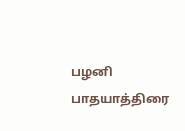பழனி பாதயாத்திரை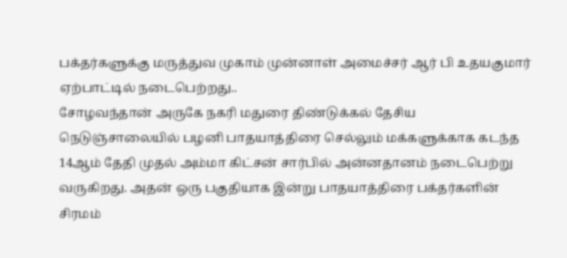பக்தர்களுக்கு மருத்துவ முகாம் முன்னாள் அமைச்சர் ஆர் பி உதயகுமார் ஏற்பாட்டில் நடைபெற்றது..
சோழவந்தான் அருகே நகரி மதுரை திண்டுக்கல் தேசிய நெடுஞ்சாலையில் பழனி பாதயாத்திரை செல்லும் மக்களுக்காக கடந்த 14ஆம் தேதி முதல் அம்மா கிட்சன் சார்பில் அன்னதானம் நடைபெற்று வருகிறது. அதன் ஒரு பகுதியாக இன்று பாதயாத்திரை பக்தர்களின் சிரமம்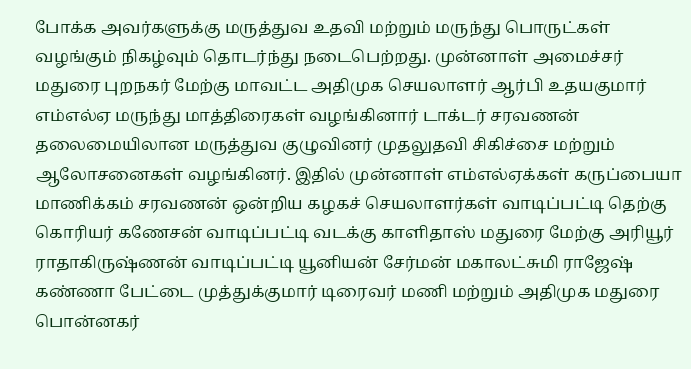போக்க அவர்களுக்கு மருத்துவ உதவி மற்றும் மருந்து பொருட்கள் வழங்கும் நிகழ்வும் தொடர்ந்து நடைபெற்றது. முன்னாள் அமைச்சர் மதுரை புறநகர் மேற்கு மாவட்ட அதிமுக செயலாளர் ஆர்பி உதயகுமார் எம்எல்ஏ மருந்து மாத்திரைகள் வழங்கினார் டாக்டர் சரவணன் தலைமையிலான மருத்துவ குழுவினர் முதலுதவி சிகிச்சை மற்றும் ஆலோசனைகள் வழங்கினர். இதில் முன்னாள் எம்எல்ஏக்கள் கருப்பையா மாணிக்கம் சரவணன் ஒன்றிய கழகச் செயலாளர்கள் வாடிப்பட்டி தெற்கு கொரியர் கணேசன் வாடிப்பட்டி வடக்கு காளிதாஸ் மதுரை மேற்கு அரியூர் ராதாகிருஷ்ணன் வாடிப்பட்டி யூனியன் சேர்மன் மகாலட்சுமி ராஜேஷ் கண்ணா பேட்டை முத்துக்குமார் டிரைவர் மணி மற்றும் அதிமுக மதுரை பொன்னகர்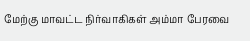மேற்கு மாவட்ட நிர்வாகிகள் அம்மா பேரவை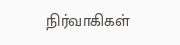நிர்வாகிகள்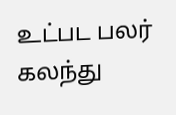உட்பட பலர் கலந்து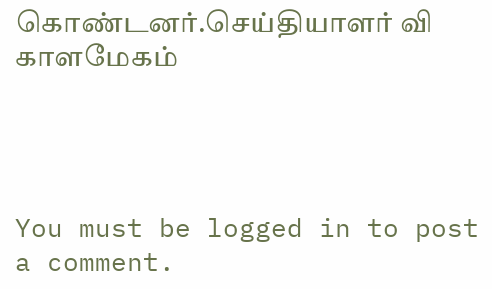கொண்டனர்.செய்தியாளர் வி காளமேகம்




You must be logged in to post a comment.